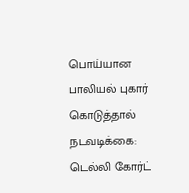பொய்யான பாலியல் புகார் கொடுத்தால் நடவடிக்கை: டெல்லி கோர்ட்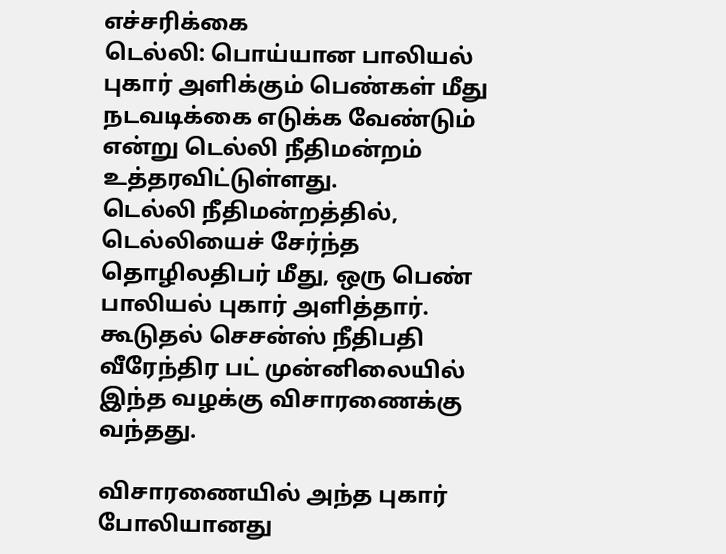எச்சரிக்கை
டெல்லி: பொய்யான பாலியல் புகார் அளிக்கும் பெண்கள் மீது நடவடிக்கை எடுக்க வேண்டும் என்று டெல்லி நீதிமன்றம் உத்தரவிட்டுள்ளது.
டெல்லி நீதிமன்றத்தில், டெல்லியைச் சேர்ந்த தொழிலதிபர் மீது, ஒரு பெண் பாலியல் புகார் அளித்தார். கூடுதல் செசன்ஸ் நீதிபதி வீரேந்திர பட் முன்னிலையில் இந்த வழக்கு விசாரணைக்கு வந்தது.

விசாரணையில் அந்த புகார் போலியானது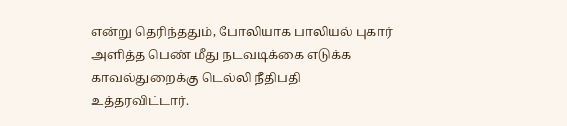என்று தெரிந்ததும், போலியாக பாலியல் புகார் அளித்த பெண் மீது நடவடிக்கை எடுக்க காவல்துறைக்கு டெல்லி நீதிபதி உத்தரவிட்டார்.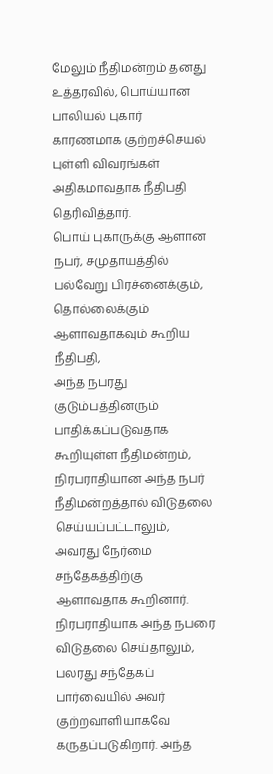மேலும் நீதிமன்றம் தனது உத்தரவில், பொய்யான பாலியல் புகார் காரணமாக குற்றச்செயல் புள்ளி விவரங்கள் அதிகமாவதாக நீதிபதி தெரிவித்தார்.
பொய் புகாருக்கு ஆளான நபர், சமுதாயத்தில் பல்வேறு பிரச்னைக்கும், தொல்லைக்கும் ஆளாவதாகவும் கூறிய நீதிபதி,
அந்த நபரது குடும்பத்தினரும் பாதிக்கப்படுவதாக கூறியுள்ள நீதிமன்றம், நிரபராதியான அந்த நபர் நீதிமன்றத்தால் விடுதலை செய்யப்பட்டாலும், அவரது நேர்மை சந்தேகத்திற்கு ஆளாவதாக கூறினார்.
நிரபராதியாக அந்த நபரை விடுதலை செய்தாலும், பலரது சந்தேகப் பார்வையில் அவர் குற்றவாளியாகவே கருதப்படுகிறார். அந்த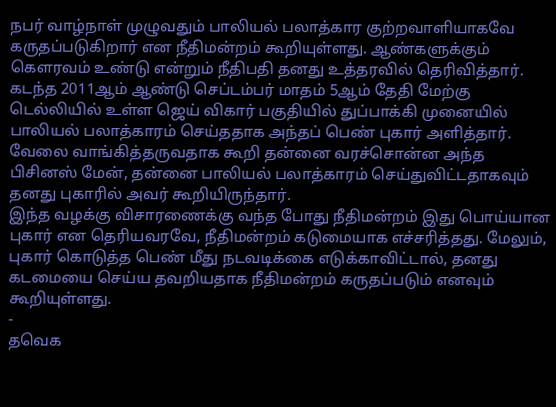நபர் வாழ்நாள் முழுவதும் பாலியல் பலாத்கார குற்றவாளியாகவே கருதப்படுகிறார் என நீதிமன்றம் கூறியுள்ளது. ஆண்களுக்கும் கௌரவம் உண்டு என்றும் நீதிபதி தனது உத்தரவில் தெரிவித்தார்.
கடந்த 2011ஆம் ஆண்டு செப்டம்பர் மாதம் 5ஆம் தேதி மேற்கு டெல்லியில் உள்ள ஜெய் விகார் பகுதியில் துப்பாக்கி முனையில் பாலியல் பலாத்காரம் செய்ததாக அந்தப் பெண் புகார் அளித்தார்.
வேலை வாங்கித்தருவதாக கூறி தன்னை வரச்சொன்ன அந்த பிசினஸ் மேன், தன்னை பாலியல் பலாத்காரம் செய்துவிட்டதாகவும் தனது புகாரில் அவர் கூறியிருந்தார்.
இந்த வழக்கு விசாரணைக்கு வந்த போது நீதிமன்றம் இது பொய்யான புகார் என தெரியவரவே, நீதிமன்றம் கடுமையாக எச்சரித்தது. மேலும், புகார் கொடுத்த பெண் மீது நடவடிக்கை எடுக்காவிட்டால், தனது கடமையை செய்ய தவறியதாக நீதிமன்றம் கருதப்படும் எனவும் கூறியுள்ளது.
-
தவெக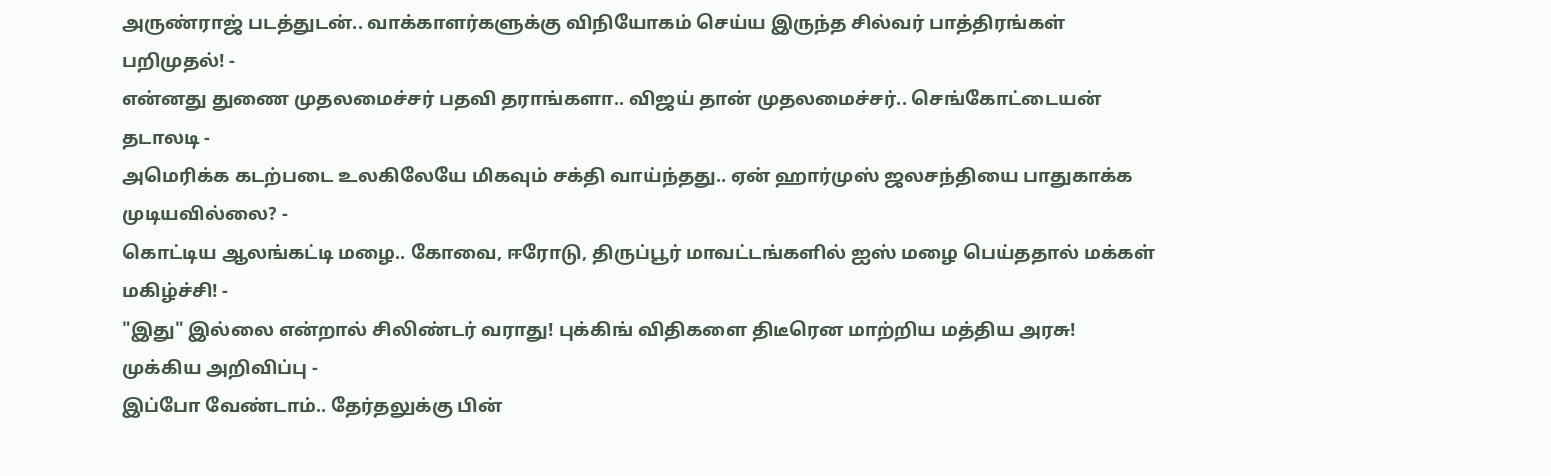அருண்ராஜ் படத்துடன்.. வாக்காளர்களுக்கு விநியோகம் செய்ய இருந்த சில்வர் பாத்திரங்கள் பறிமுதல்! -
என்னது துணை முதலமைச்சர் பதவி தராங்களா.. விஜய் தான் முதலமைச்சர்.. செங்கோட்டையன் தடாலடி -
அமெரிக்க கடற்படை உலகிலேயே மிகவும் சக்தி வாய்ந்தது.. ஏன் ஹார்முஸ் ஜலசந்தியை பாதுகாக்க முடியவில்லை? -
கொட்டிய ஆலங்கட்டி மழை.. கோவை, ஈரோடு, திருப்பூர் மாவட்டங்களில் ஐஸ் மழை பெய்ததால் மக்கள் மகிழ்ச்சி! -
"இது" இல்லை என்றால் சிலிண்டர் வராது! புக்கிங் விதிகளை திடீரென மாற்றிய மத்திய அரசு! முக்கிய அறிவிப்பு -
இப்போ வேண்டாம்.. தேர்தலுக்கு பின்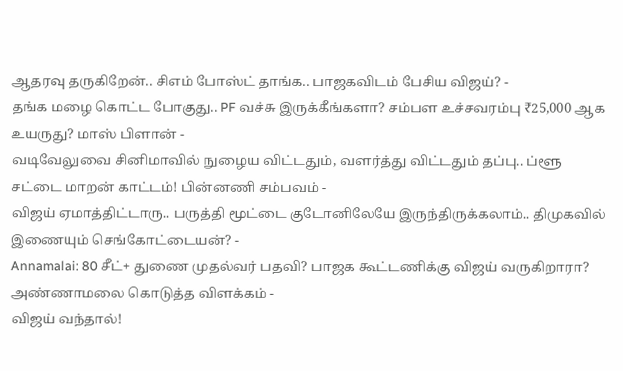ஆதரவு தருகிறேன்.. சிஎம் போஸ்ட் தாங்க.. பாஜகவிடம் பேசிய விஜய்? -
தங்க மழை கொட்ட போகுது.. PF வச்சு இருக்கீங்களா? சம்பள உச்சவரம்பு ₹25,000 ஆக உயருது? மாஸ் பிளான் -
வடிவேலுவை சினிமாவில் நுழைய விட்டதும், வளர்த்து விட்டதும் தப்பு.. ப்ளூ சட்டை மாறன் காட்டம்! பின்னணி சம்பவம் -
விஜய் ஏமாத்திட்டாரு.. பருத்தி மூட்டை குடோனிலேயே இருந்திருக்கலாம்.. திமுகவில் இணையும் செங்கோட்டையன்? -
Annamalai: 80 சீட்+ துணை முதல்வர் பதவி? பாஜக கூட்டணிக்கு விஜய் வருகிறாரா? அண்ணாமலை கொடுத்த விளக்கம் -
விஜய் வந்தால்!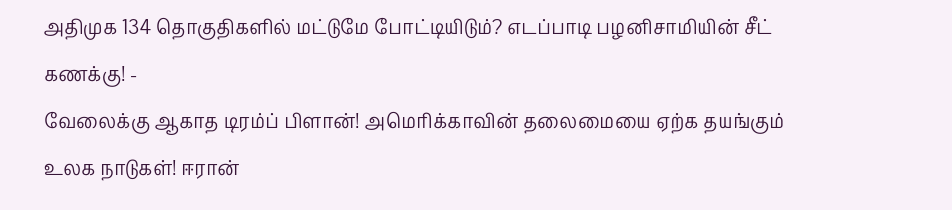அதிமுக 134 தொகுதிகளில் மட்டுமே போட்டியிடும்? எடப்பாடி பழனிசாமியின் சீட் கணக்கு! -
வேலைக்கு ஆகாத டிரம்ப் பிளான்! அமெரிக்காவின் தலைமையை ஏற்க தயங்கும் உலக நாடுகள்! ஈரான்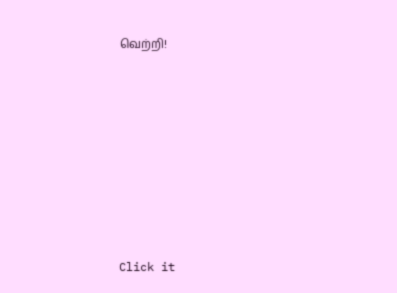வெற்றி!












Click it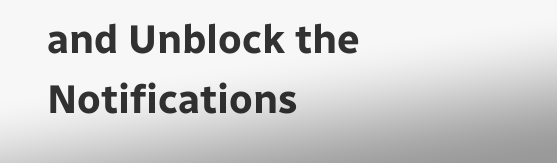and Unblock the Notifications